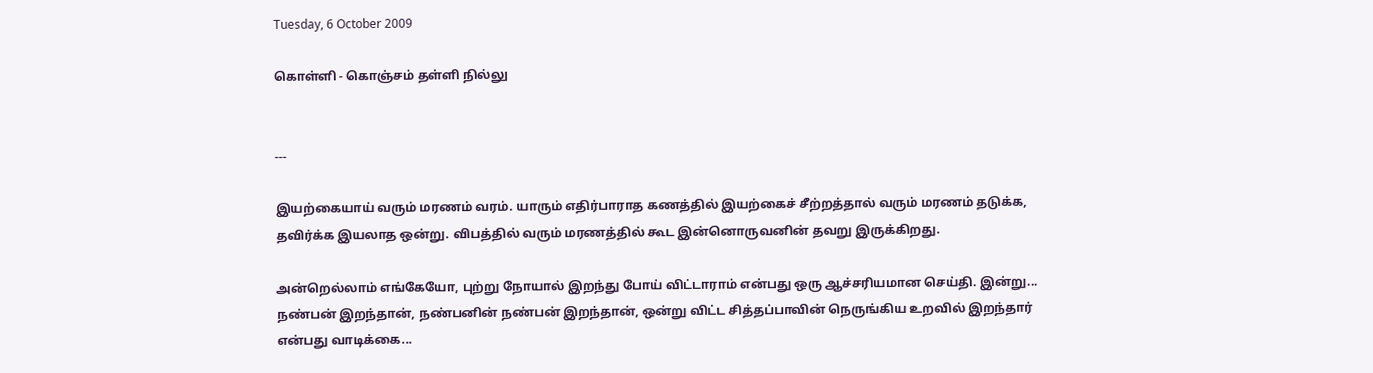Tuesday, 6 October 2009

கொள்ளி - கொஞ்சம் தள்ளி நில்லு


---

இயற்கையாய் வரும் மரணம் வரம். யாரும் எதிர்பாராத கணத்தில் இயற்கைச் சீற்றத்தால் வரும் மரணம் தடுக்க, தவிர்க்க இயலாத ஒன்று. விபத்தில் வரும் மரணத்தில் கூட இன்னொருவனின் தவறு இருக்கிறது.

அன்றெல்லாம் எங்கேயோ, புற்று நோயால் இறந்து போய் விட்டாராம் என்பது ஒரு ஆச்சரியமான செய்தி. இன்று... நண்பன் இறந்தான், நண்பனின் நண்பன் இறந்தான், ஒன்று விட்ட சித்தப்பாவின் நெருங்கிய உறவில் இறந்தார் என்பது வாடிக்கை...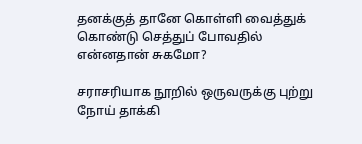தனக்குத் தானே கொள்ளி வைத்துக் கொண்டு செத்துப் போவதில் என்னதான் சுகமோ?

சராசரியாக நூறில் ஒருவருக்கு புற்று நோய் தாக்கி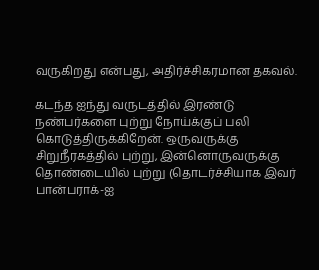வருகிறது என்பது, அதிர்ச்சிகரமான தகவல்.

கடந்த ஐந்து வருடத்தில் இரண்டு நண்பர்களை புற்று நோய்க்குப் பலி கொடுத்திருக்கிறேன். ஒருவருக்கு சிறுநீரகத்தில் புற்று, இன்னொருவருக்கு தொண்டையில் புற்று (தொடர்ச்சியாக இவர் பான்பராக்-ஐ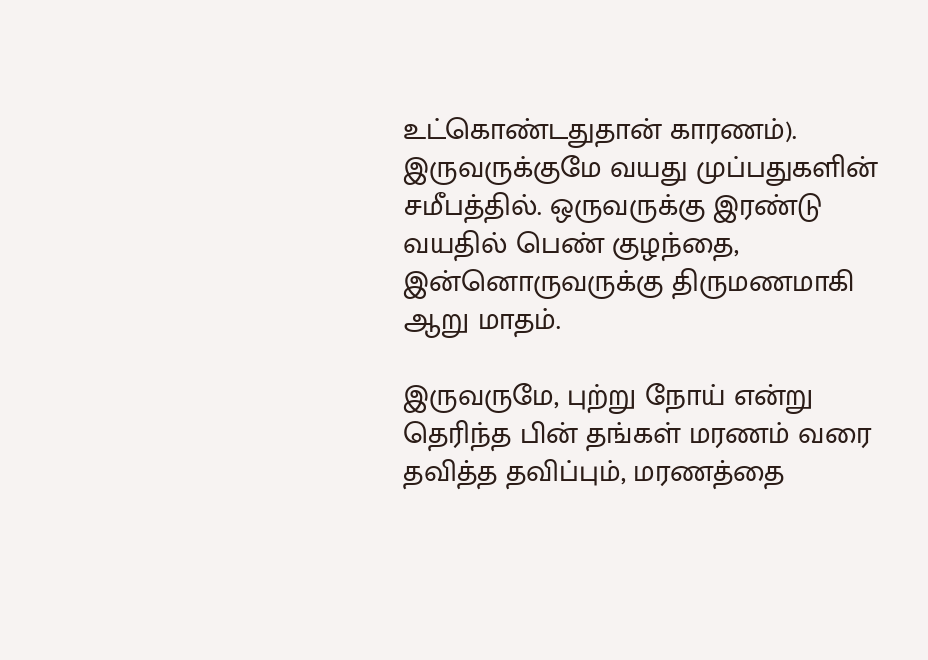உட்கொண்டதுதான் காரணம்). இருவருக்குமே வயது முப்பதுகளின் சமீபத்தில். ஒருவருக்கு இரண்டு வயதில் பெண் குழந்தை, இன்னொருவருக்கு திருமணமாகி ஆறு மாதம்.

இருவருமே, புற்று நோய் என்று தெரிந்த பின் தங்கள் மரணம் வரை தவித்த தவிப்பும், மரணத்தை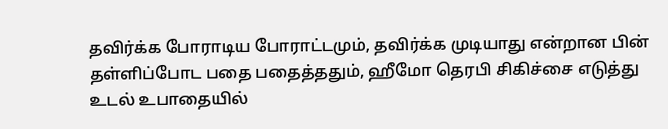தவிர்க்க போராடிய போராட்டமும், தவிர்க்க முடியாது என்றான பின் தள்ளிப்போட பதை பதைத்ததும், ஹீமோ தெரபி சிகிச்சை எடுத்து உடல் உபாதையில்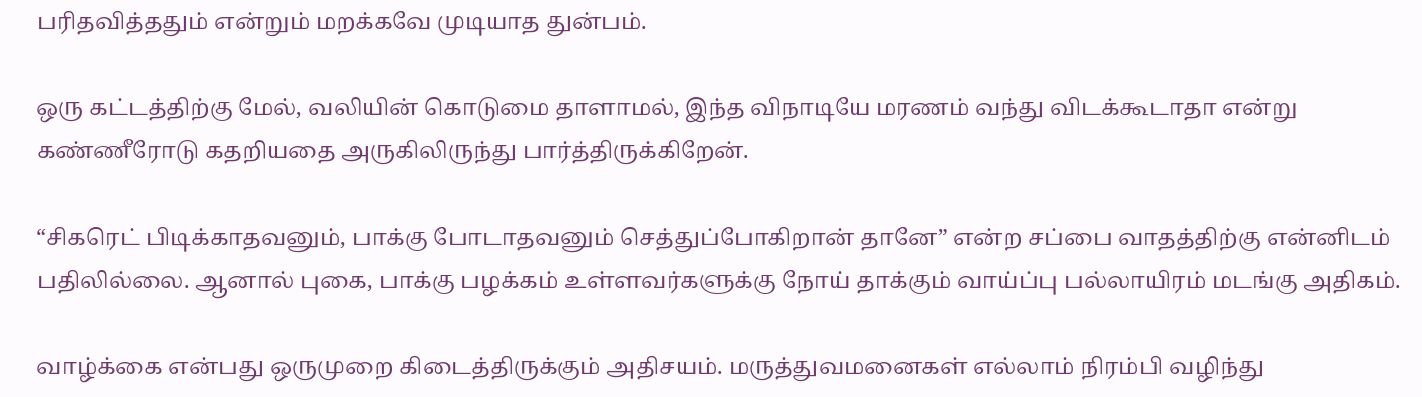பரிதவித்ததும் என்றும் மறக்கவே முடியாத துன்பம்.

ஒரு கட்டத்திற்கு மேல், வலியின் கொடுமை தாளாமல், இந்த விநாடியே மரணம் வந்து விடக்கூடாதா என்று கண்ணீரோடு கதறியதை அருகிலிருந்து பார்த்திருக்கிறேன்.

“சிகரெட் பிடிக்காதவனும், பாக்கு போடாதவனும் செத்துப்போகிறான் தானே” என்ற சப்பை வாதத்திற்கு என்னிடம் பதிலில்லை. ஆனால் புகை, பாக்கு பழக்கம் உள்ளவர்களுக்கு நோய் தாக்கும் வாய்ப்பு பல்லாயிரம் மடங்கு அதிகம்.

வாழ்க்கை என்பது ஒருமுறை கிடைத்திருக்கும் அதிசயம். மருத்துவமனைகள் எல்லாம் நிரம்பி வழிந்து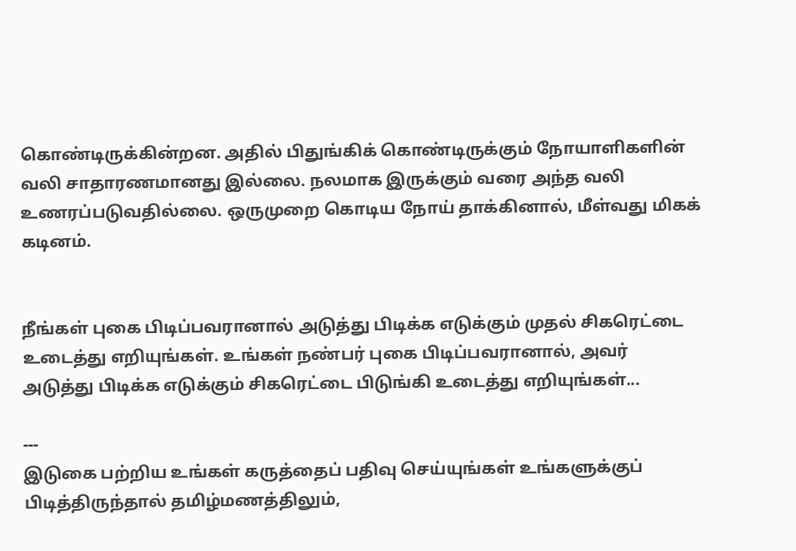கொண்டிருக்கின்றன. அதில் பிதுங்கிக் கொண்டிருக்கும் நோயாளிகளின் வலி சாதாரணமானது இல்லை. நலமாக இருக்கும் வரை அந்த வலி உணரப்படுவதில்லை. ஒருமுறை கொடிய நோய் தாக்கினால், மீள்வது மிகக் கடினம்.


நீங்கள் புகை பிடிப்பவரானால் அடுத்து பிடிக்க எடுக்கும் முதல் சிகரெட்டை உடைத்து எறியுங்கள். உங்கள் நண்பர் புகை பிடிப்பவரானால், அவர் அடுத்து பிடிக்க எடுக்கும் சிகரெட்டை பிடுங்கி உடைத்து எறியுங்கள்...

---
இடுகை பற்றிய உங்கள் கருத்தைப் பதிவு செய்யுங்கள் உங்களுக்குப் பிடித்திருந்தால் தமிழ்மணத்திலும்,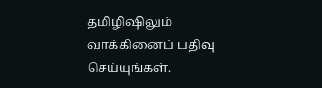தமிழிஷிலும் வாக்கினைப் பதிவு செய்யுங்கள்.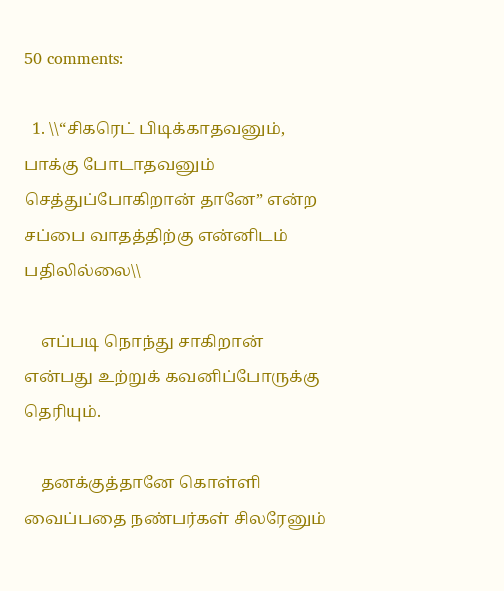50 comments:

  1. \\“சிகரெட் பிடிக்காதவனும், பாக்கு போடாதவனும் செத்துப்போகிறான் தானே” என்ற சப்பை வாதத்திற்கு என்னிடம் பதிலில்லை\\

    எப்படி நொந்து சாகிறான் என்பது உற்றுக் கவனிப்போருக்கு தெரியும்.

    தனக்குத்தானே கொள்ளி வைப்பதை நண்பர்கள் சிலரேனும்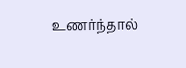உணர்ந்தால்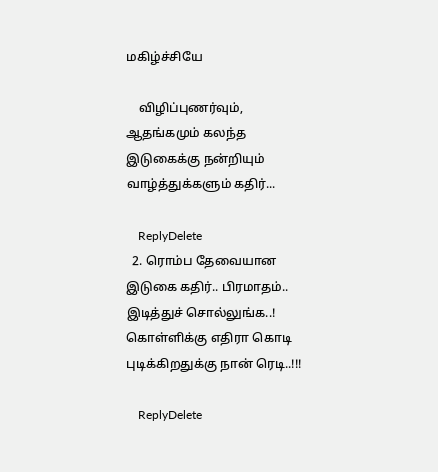மகிழ்ச்சியே

    விழிப்புணர்வும், ஆதங்கமும் கலந்த இடுகைக்கு நன்றியும் வாழ்த்துக்களும் கதிர்...

    ReplyDelete
  2. ரொம்ப தேவையான இடுகை கதிர்.. பிரமாதம்.. இடித்துச் சொல்லுங்க..! கொள்ளிக்கு எதிரா கொடி புடிக்கிறதுக்கு நான் ரெடி..!!!

    ReplyDelete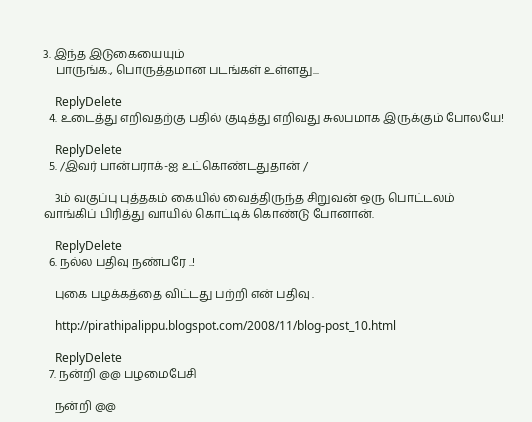3. இந்த இடுகையையும்
    பாருங்க., பொருத்தமான படங்கள் உள்ளது...

    ReplyDelete
  4. உடைத்து எறிவதற்கு பதில் குடித்து எறிவது சுலபமாக இருக்கும் போலயே!

    ReplyDelete
  5. /இவர் பான்பராக்-ஐ உட்கொண்டதுதான் /

    3ம் வகுப்பு புத்தகம் கையில் வைத்திருந்த சிறுவன் ஒரு பொட்டலம் வாங்கிப் பிரித்து வாயில் கொட்டிக் கொண்டு போனான்.

    ReplyDelete
  6. நல்ல பதிவு நண்பரே ..!

    புகை பழக்கத்தை விட்டது பற்றி என் பதிவு .

    http://pirathipalippu.blogspot.com/2008/11/blog-post_10.html

    ReplyDelete
  7. நன்றி @@ பழமைபேசி

    நன்றி @@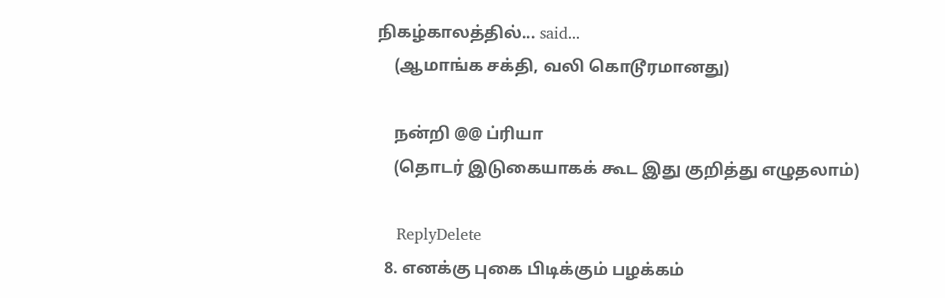நிகழ்காலத்தில்... said...
    (ஆமாங்க சக்தி, வலி கொடூரமானது)

    நன்றி @@ ப்ரியா
    (தொடர் இடுகையாகக் கூட இது குறித்து எழுதலாம்)

    ReplyDelete
  8. எனக்கு புகை பிடிக்கும் பழக்கம்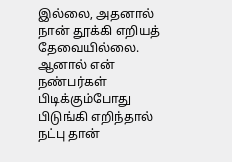இல்லை, அதனால் நான் தூக்கி எறியத் தேவையில்லை. ஆனால் என் நண்பர்கள் பிடிக்கும்போது பிடுங்கி எறிந்தால் நட்பு தான்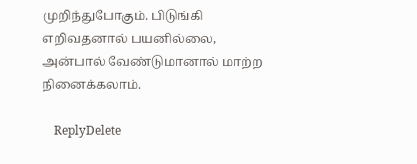முறிந்துபோகும். பிடுங்கி எறிவதனால் பயனில்லை, அன்பால் வேண்டுமானால் மாற்ற நினைக்கலாம்.

    ReplyDelete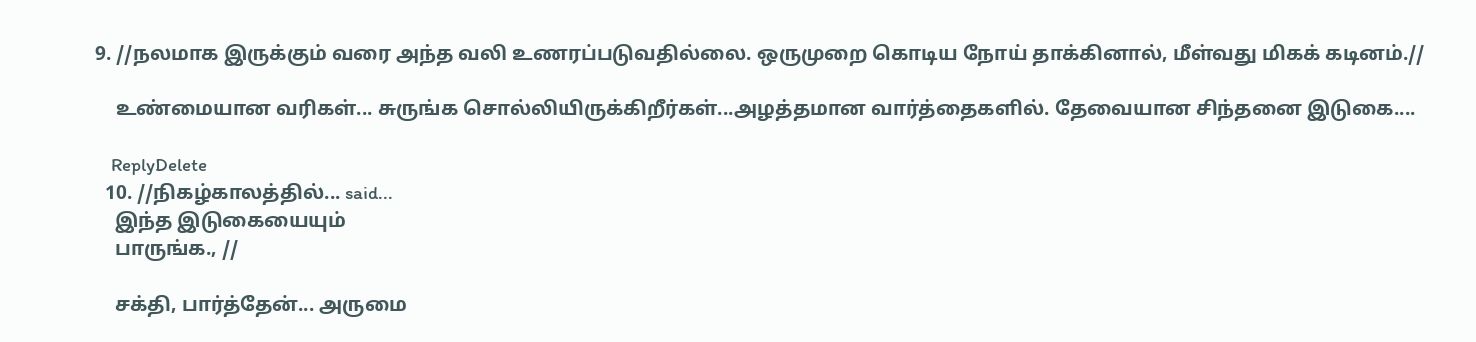9. //நலமாக இருக்கும் வரை அந்த வலி உணரப்படுவதில்லை. ஒருமுறை கொடிய நோய் தாக்கினால், மீள்வது மிகக் கடினம்.//

    உண்மையான வரிகள்... சுருங்க சொல்லியிருக்கிறீர்கள்...அழத்தமான வார்த்தைகளில். தேவையான சிந்தனை இடுகை....

    ReplyDelete
  10. //நிகழ்காலத்தில்... said...
    இந்த இடுகையையும்
    பாருங்க., //

    சக்தி, பார்த்தேன்... அருமை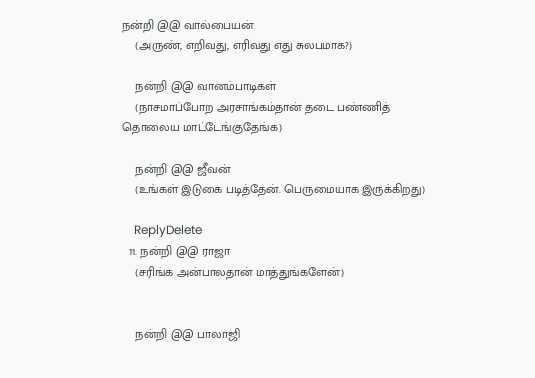நன்றி @@ வால்பையன்
    (அருண், எறிவது, எரிவது எது சுலபமாக?)

    நன்றி @@ வானம்பாடிகள்
    (நாசமாப்போற அரசாங்கம்தான் தடை பண்ணித் தொலைய மாட்டேங்குதேங்க)

    நன்றி @@ ஜீவன்
    (உங்கள் இடுகை படித்தேன். பெருமையாக இருக்கிறது)

    ReplyDelete
  11. நன்றி @@ ராஜா
    (சரிங்க அன்பாலதான் மாத்துங்களேன்)


    நன்றி @@ பாலாஜி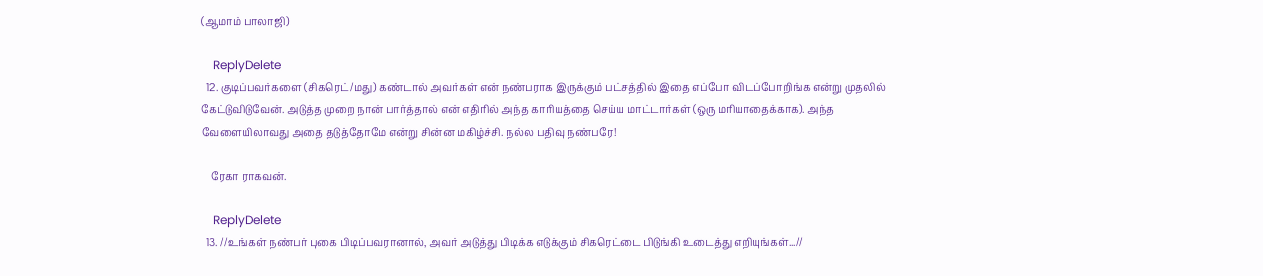(ஆமாம் பாலாஜி)

    ReplyDelete
  12. குடிப்பவர்களை (சிகரெட்/மது) கண்டால் அவர்கள் என் நண்பராக இருக்கும் பட்சத்தில் இதை எப்போ விடப்போறிங்க என்று முதலில் கேட்டுவிடுவேன். அடுத்த முறை நான் பார்த்தால் என் எதிரில் அந்த காரியத்தை செய்ய மாட்டார்கள் (ஒரு மரியாதைக்காக). அந்த வேளையிலாவது அதை தடுத்தோமே என்று சின்ன மகிழ்ச்சி. நல்ல பதிவு நண்பரே!

    ரேகா ராகவன்.

    ReplyDelete
  13. //உங்கள் நண்பர் புகை பிடிப்பவரானால், அவர் அடுத்து பிடிக்க எடுக்கும் சிகரெட்டை பிடுங்கி உடைத்து எறியுங்கள்...//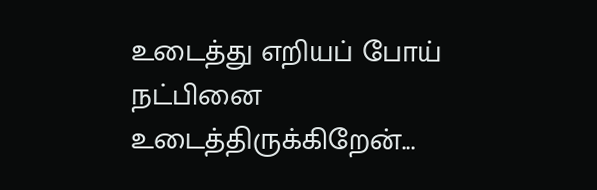உடைத்து எறியப் போய் நட்பினை உடைத்திருக்கிறேன்...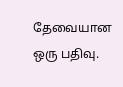தேவையான ஒரு பதிவு.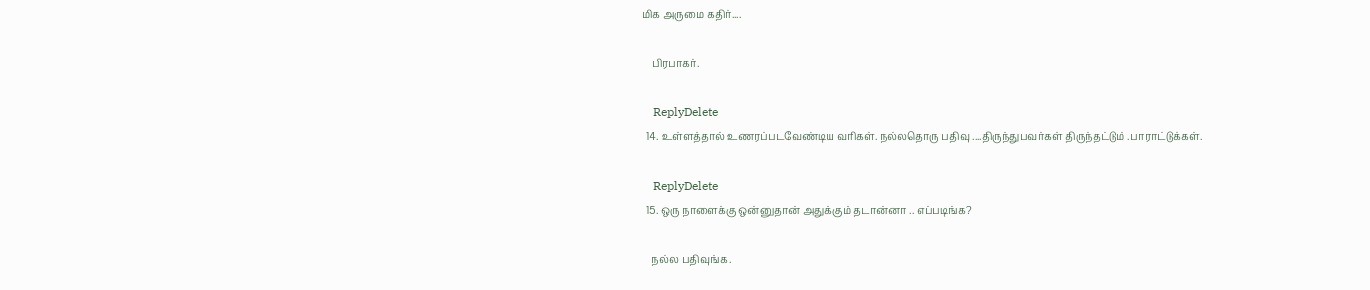மிக அருமை கதிர்....

    பிரபாகர்.

    ReplyDelete
  14. உள்ளத்தால் உணரப்படவேண்டிய வரிகள். நல்லதொரு பதிவு ....திருந்துபவர்கள் திருந்தட்டும் .பாராட்டுக்கள்.

    ReplyDelete
  15. ஒரு நாளைக்கு ஒன்னுதான் அதுக்கும் தடான்னா .. எப்படிங்க?

    நல்ல பதிவுங்க.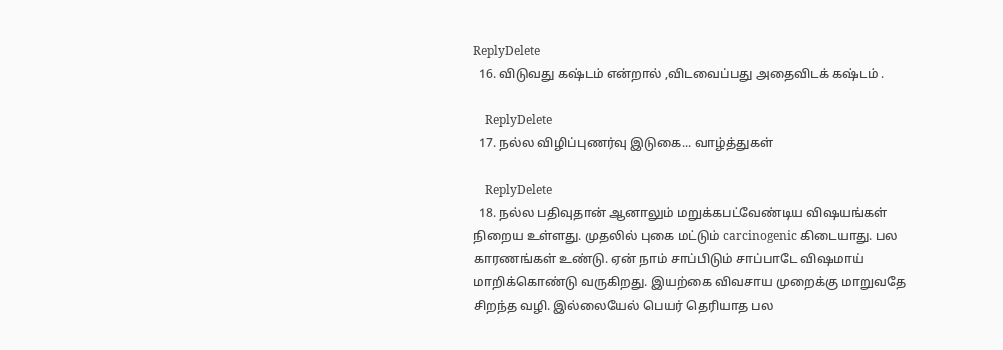ReplyDelete
  16. விடுவது கஷ்டம் என்றால் ,விடவைப்பது அதைவிடக் கஷ்டம் .

    ReplyDelete
  17. நல்ல விழிப்புணர்வு இடுகை... வாழ்த்துகள்

    ReplyDelete
  18. நல்ல பதிவுதான் ஆனாலும் மறுக்கபட்வேண்டிய விஷயங்கள் நிறைய உள்ளது. முதலில் புகை மட்டும் carcinogenic கிடையாது. பல காரணங்கள் உண்டு. ஏன் நாம் சாப்பிடும் சாப்பாடே விஷமாய் மாறிக்கொண்டு வருகிறது. இயற்கை விவசாய முறைக்கு மாறுவதே சிறந்த வழி. இல்லையேல் பெயர் தெரியாத பல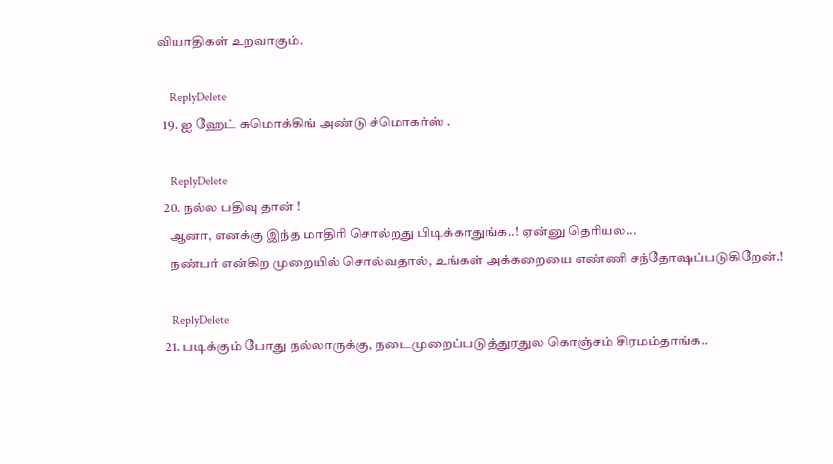வியாதிகள் உறவாகும்.

    ReplyDelete
  19. ஐ ஹேட் சுமொக்கிங் அண்டு ச்மொகர்ஸ் .

    ReplyDelete
  20. நல்ல பதிவு தான் !
    ஆனா, எனக்கு இந்த மாதிரி சொல்றது பிடிக்காதுங்க..! ஏன்னு தெரியல...
    நண்பர் என்கிற முறையில் சொல்வதால், உங்கள் அக்கறையை எண்ணி சந்தோஷப்படுகிறேன்.!

    ReplyDelete
  21. படிக்கும் போது நல்லாருக்கு, நடைமுறைப்படுத்துரதுல கொஞ்சம் சிரமம்தாங்க..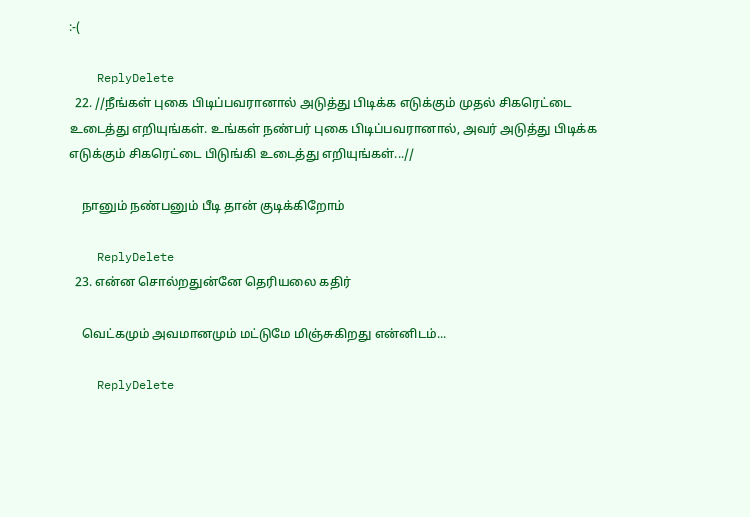:-(

    ReplyDelete
  22. //நீங்கள் புகை பிடிப்பவரானால் அடுத்து பிடிக்க எடுக்கும் முதல் சிகரெட்டை உடைத்து எறியுங்கள். உங்கள் நண்பர் புகை பிடிப்பவரானால், அவர் அடுத்து பிடிக்க எடுக்கும் சிகரெட்டை பிடுங்கி உடைத்து எறியுங்கள்...//

    நானும் நண்பனும் பீடி தான் குடிக்கிறோம்

    ReplyDelete
  23. என்ன சொல்றதுன்னே தெரியலை கதிர்

    வெட்கமும் அவமானமும் மட்டுமே மிஞ்சுகிறது என்னிடம்...

    ReplyDelete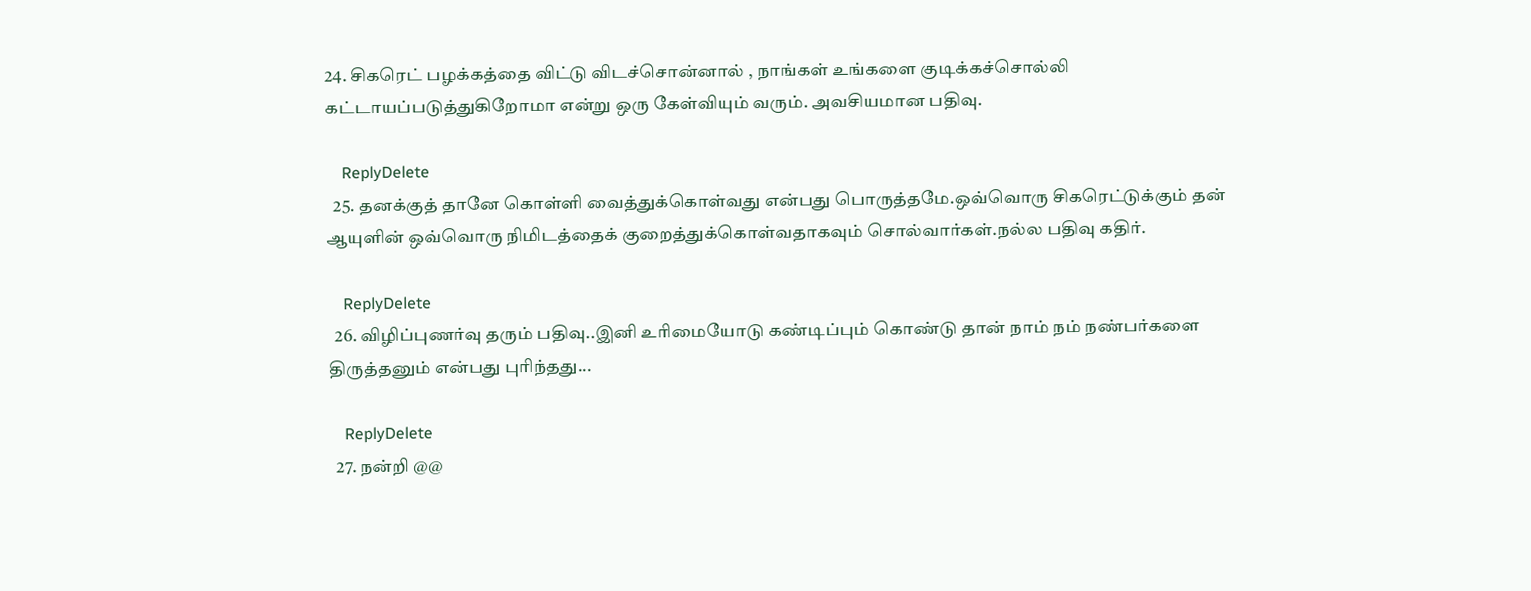24. சிகரெட் பழக்கத்தை விட்டு விடச்சொன்னால் , நாங்கள் உங்களை குடிக்கச்சொல்லி கட்டாயப்படுத்துகிறோமா என்று ஒரு கேள்வியும் வரும். அவசியமான பதிவு.

    ReplyDelete
  25. தனக்குத் தானே கொள்ளி வைத்துக்கொள்வது என்பது பொருத்தமே.ஒவ்வொரு சிகரெட்டுக்கும் தன் ஆயுளின் ஒவ்வொரு நிமிடத்தைக் குறைத்துக்கொள்வதாகவும் சொல்வார்கள்.நல்ல பதிவு கதிர்.

    ReplyDelete
  26. விழிப்புணர்வு தரும் பதிவு..இனி உரிமையோடு கண்டிப்பும் கொண்டு தான் நாம் நம் நண்பர்களை திருத்தனும் என்பது புரிந்தது...

    ReplyDelete
  27. நன்றி @@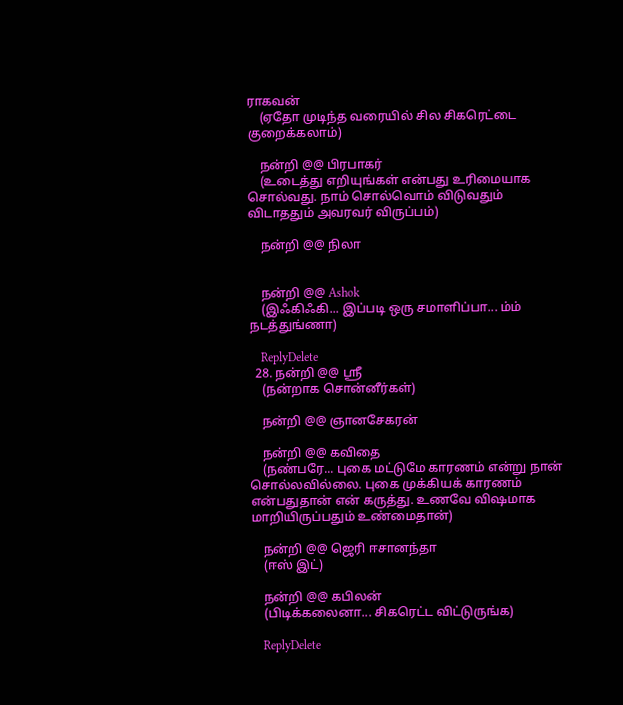ராகவன்
    (ஏதோ முடிந்த வரையில் சில சிகரெட்டை குறைக்கலாம்)

    நன்றி @@ பிரபாகர்
    (உடைத்து எறியுங்கள் என்பது உரிமையாக சொல்வது. நாம் சொல்வொம் விடுவதும் விடாததும் அவரவர் விருப்பம்)

    நன்றி @@ நிலா


    நன்றி @@ Ashok
    (இஃகிஃகி... இப்படி ஒரு சமாளிப்பா... ம்ம் நடத்துங்ணா)

    ReplyDelete
  28. நன்றி @@ ஸ்ரீ
    (நன்றாக சொன்னீர்கள்)

    நன்றி @@ ஞானசேகரன்

    நன்றி @@ கவிதை
    (நண்பரே... புகை மட்டுமே காரணம் என்று நான் சொல்லவில்லை. புகை முக்கியக் காரணம் என்பதுதான் என் கருத்து. உணவே விஷமாக மாறியிருப்பதும் உண்மைதான்)

    நன்றி @@ ஜெரி ஈசானந்தா
    (ஈஸ் இட்)

    நன்றி @@ கபிலன்
    (பிடிக்கலைனா... சிகரெட்ட விட்டுருங்க)

    ReplyDelete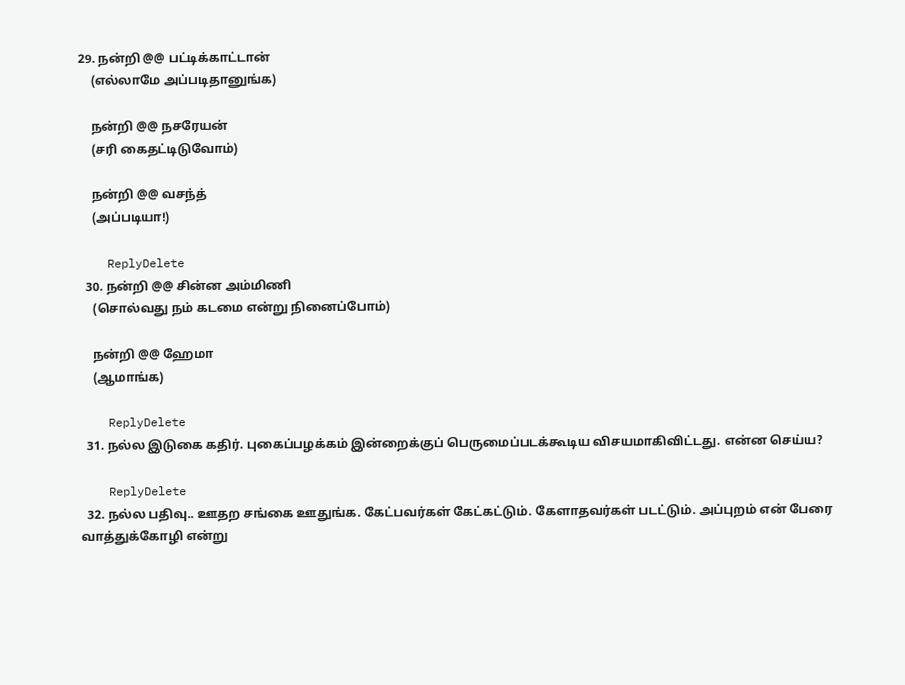29. நன்றி @@ பட்டிக்காட்டான்
    (எல்லாமே அப்படிதானுங்க)

    நன்றி @@ நசரேயன்
    (சரி கைதட்டிடுவோம்)

    நன்றி @@ வசந்த்
    (அப்படியா!)

    ReplyDelete
  30. நன்றி @@ சின்ன அம்மிணி
    (சொல்வது நம் கடமை என்று நினைப்போம்)

    நன்றி @@ ஹேமா
    (ஆமாங்க)

    ReplyDelete
  31. நல்ல இடுகை கதிர். புகைப்பழக்கம் இன்றைக்குப் பெருமைப்படக்கூடிய விசயமாகிவிட்டது. என்ன செய்ய?

    ReplyDelete
  32. நல்ல பதிவு.. ஊதற சங்கை ஊதுங்க. கேட்பவர்கள் கேட்கட்டும். கேளாதவர்கள் படட்டும். அப்புறம் என் பேரை வாத்துக்கோழி என்று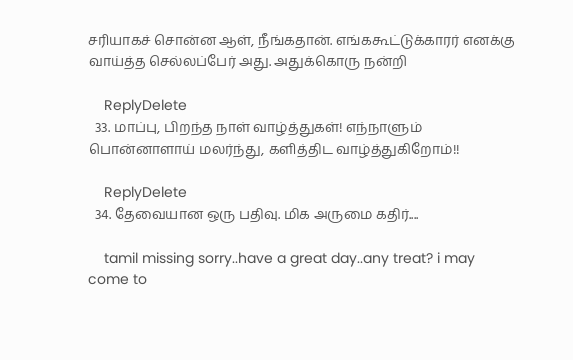சரியாகச் சொன்ன ஆள், நீங்கதான். எங்ககூட்டுக்காரர் எனக்கு வாய்த்த செல்லப்பேர் அது. அதுக்கொரு நன்றி

    ReplyDelete
  33. மாப்பு, பிறந்த நாள் வாழ்த்துகள்! எந்நாளும் பொன்னாளாய் மலர்ந்து, களித்திட வாழ்த்துகிறோம்!!

    ReplyDelete
  34. தேவையான ஒரு பதிவு. மிக அருமை கதிர்....

    tamil missing sorry..have a great day..any treat? i may come to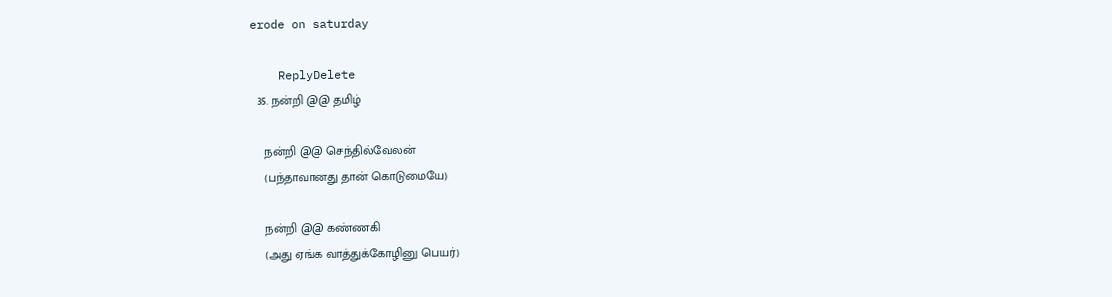erode on saturday

    ReplyDelete
  35. நன்றி @@ தமிழ்

    நன்றி @@ செந்தில்வேலன்
    (பந்தாவானது தான் கொடுமையே)

    நன்றி @@ கண்ணகி
    (அது ஏங்க வாத்துக்கோழினு பெயர்)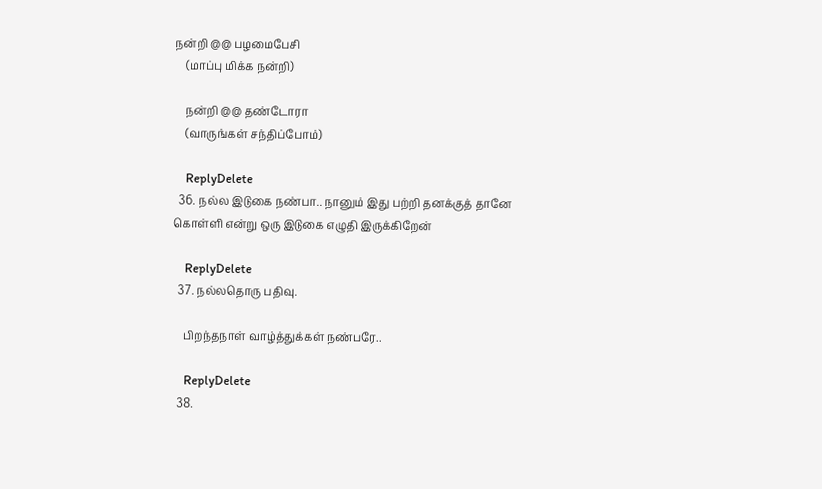நன்றி @@ பழமைபேசி
    (மாப்பு மிக்க நன்றி)

    நன்றி @@ தண்டோரா
    (வாருங்கள் சந்திப்போம்)

    ReplyDelete
  36. நல்ல இடுகை நண்பா.. நானும் இது பற்றி தனக்குத் தானே கொள்ளி என்று ஒரு இடுகை எழுதி இருக்கிறேன்

    ReplyDelete
  37. நல்லதொரு பதிவு.

    பிறந்தநாள் வாழ்த்துக்கள் நண்பரே..

    ReplyDelete
  38.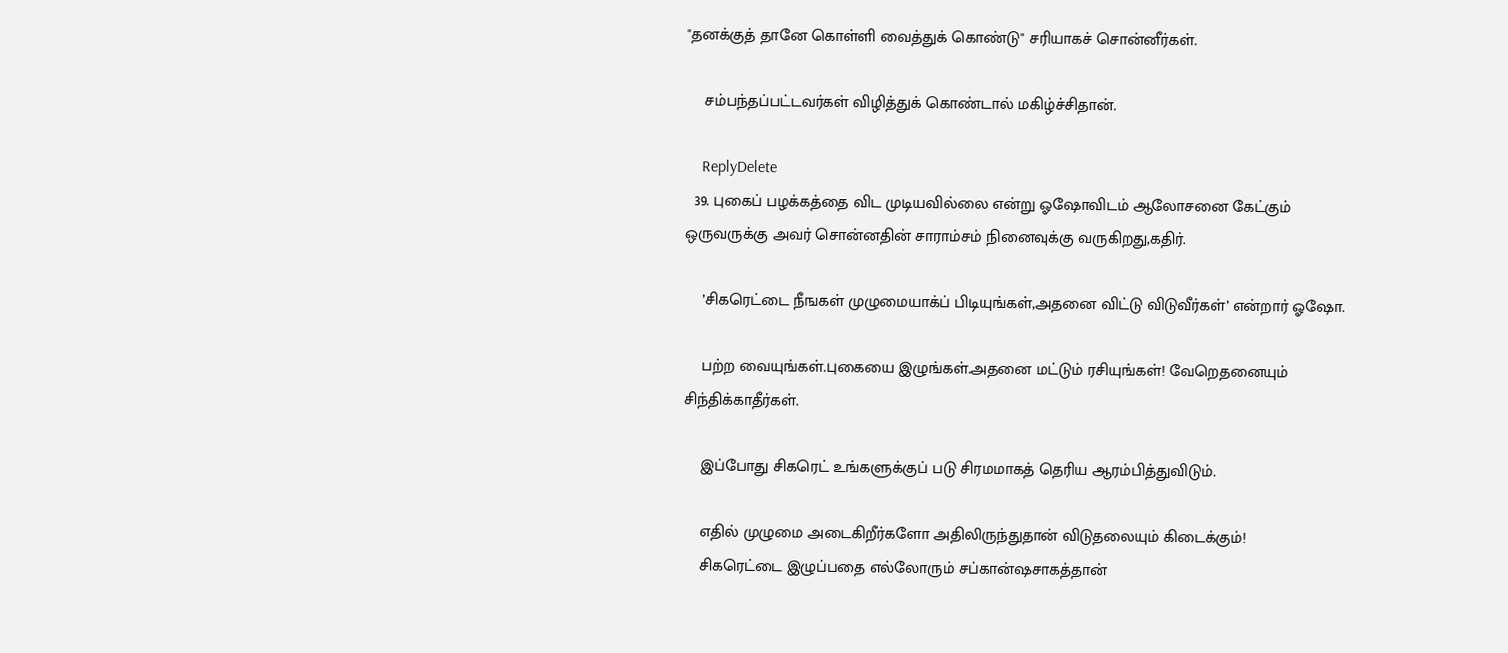"தனக்குத் தானே கொள்ளி வைத்துக் கொண்டு" சரியாகச் சொன்னீர்கள்.

    சம்பந்தப்பட்டவர்கள் விழித்துக் கொண்டால் மகிழ்ச்சிதான்.

    ReplyDelete
  39. புகைப் பழக்கத்தை விட முடியவில்லை என்று ஓஷோவிடம் ஆலோசனை கேட்கும் ஒருவருக்கு அவர் சொன்னதின் சாராம்சம் நினைவுக்கு வருகிறது,கதிர்.

    ’சிகரெட்டை நீஙகள் முழுமையாக்ப் பிடியுங்கள்,அதனை விட்டு விடுவீர்கள்’ என்றார் ஓஷோ.

    பற்ற வையுங்கள்.புகையை இழுங்கள்.அதனை மட்டும் ரசியுங்கள்! வேறெதனையும் சிந்திக்காதீர்கள்.

    இப்போது சிகரெட் உங்களுக்குப் படு சிரமமாகத் தெரிய ஆரம்பித்துவிடும்.

    எதில் முழுமை அடைகிறீர்களோ அதிலிருந்துதான் விடுதலையும் கிடைக்கும்!
    சிகரெட்டை இழுப்பதை எல்லோரும் சப்கான்ஷசாகத்தான்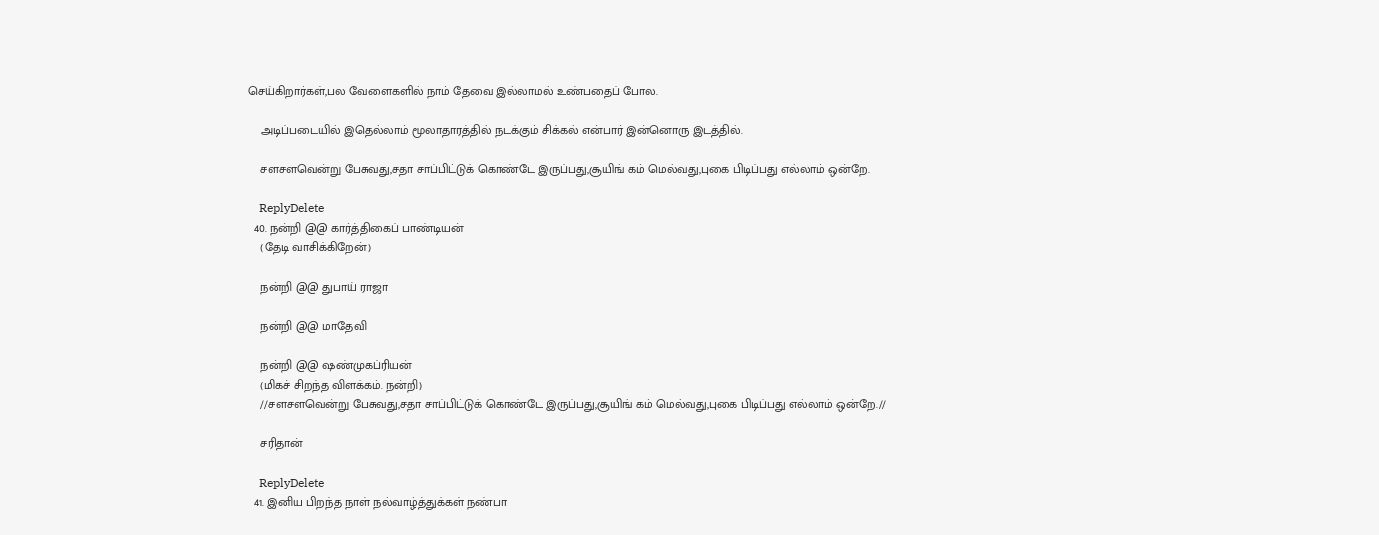செய்கிறார்கள்,பல வேளைகளில் நாம் தேவை இல்லாமல் உண்பதைப் போல.

    அடிப்படையில் இதெல்லாம் மூலாதாரத்தில் நடக்கும் சிக்கல் என்பார் இன்னொரு இடத்தில்.

    சளசளவென்று பேசுவது,சதா சாப்பிட்டுக் கொண்டே இருப்பது,சூயிங் கம் மெல்வது,புகை பிடிப்பது எல்லாம் ஒன்றே.

    ReplyDelete
  40. நன்றி @@ கார்த்திகைப் பாண்டியன்
    (தேடி வாசிக்கிறேன்)

    நன்றி @@ துபாய் ராஜா

    நன்றி @@ மாதேவி

    நன்றி @@ ஷண்முகப்ரியன்
    (மிகச் சிறந்த விளக்கம். நன்றி)
    //சளசளவென்று பேசுவது,சதா சாப்பிட்டுக் கொண்டே இருப்பது,சூயிங் கம் மெல்வது,புகை பிடிப்பது எல்லாம் ஒன்றே.//

    சரிதான்

    ReplyDelete
  41. இனிய பிறந்த நாள் நல்வாழ்த்துக்கள் நண்பா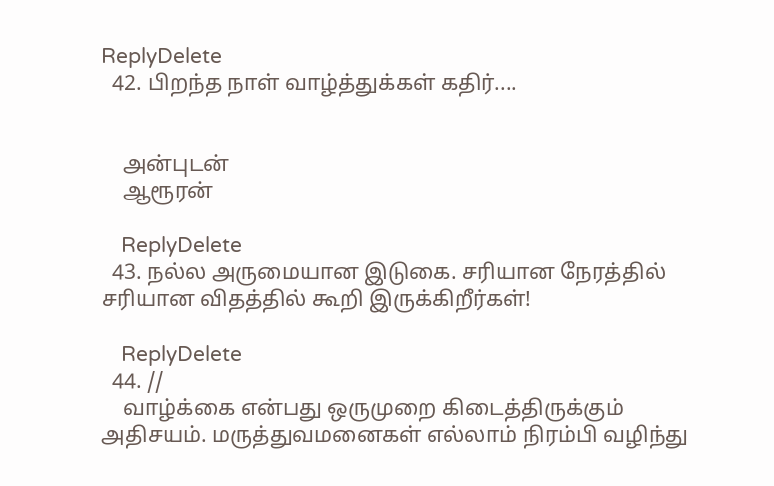ReplyDelete
  42. பிறந்த நாள் வாழ்த்துக்கள் கதிர்....


    அன்புடன்
    ஆரூரன்

    ReplyDelete
  43. நல்ல அருமையான இடுகை. சரியான நேரத்தில் சரியான விதத்தில் கூறி இருக்கிறீர்கள்!

    ReplyDelete
  44. //
    வாழ்க்கை என்பது ஒருமுறை கிடைத்திருக்கும் அதிசயம். மருத்துவமனைகள் எல்லாம் நிரம்பி வழிந்து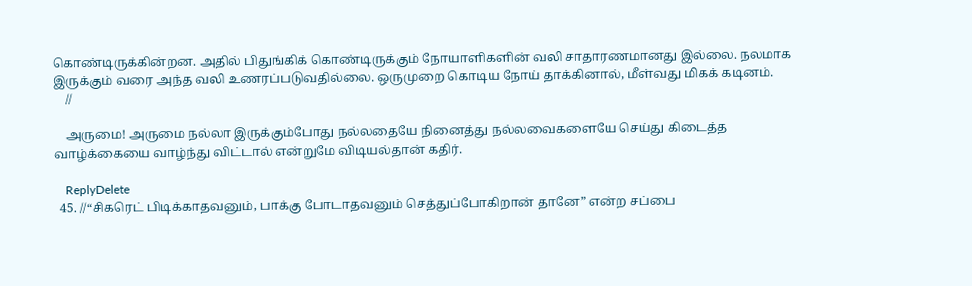கொண்டிருக்கின்றன. அதில் பிதுங்கிக் கொண்டிருக்கும் நோயாளிகளின் வலி சாதாரணமானது இல்லை. நலமாக இருக்கும் வரை அந்த வலி உணரப்படுவதில்லை. ஒருமுறை கொடிய நோய் தாக்கினால், மீள்வது மிகக் கடினம்.
    //

    அருமை! அருமை நல்லா இருக்கும்போது நல்லதையே நினைத்து நல்லவைகளையே செய்து கிடைத்த வாழ்க்கையை வாழ்ந்து விட்டால் என்றுமே விடியல்தான் கதிர்.

    ReplyDelete
  45. //“சிகரெட் பிடிக்காதவனும், பாக்கு போடாதவனும் செத்துப்போகிறான் தானே” என்ற சப்பை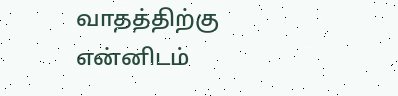வாதத்திற்கு என்னிடம்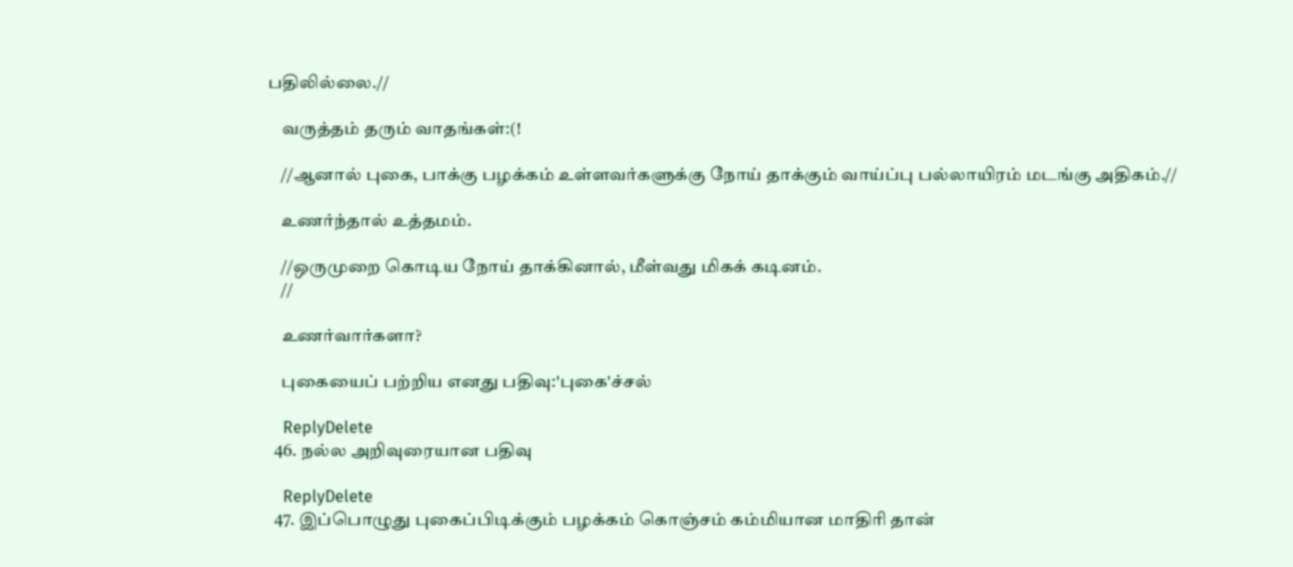பதிலில்லை.//

    வருத்தம் தரும் வாதங்கள்:(!

    //ஆனால் புகை, பாக்கு பழக்கம் உள்ளவர்களுக்கு நோய் தாக்கும் வாய்ப்பு பல்லாயிரம் மடங்கு அதிகம்.//

    உணர்ந்தால் உத்தமம்.

    //ஒருமுறை கொடிய நோய் தாக்கினால், மீள்வது மிகக் கடினம்.
    //

    உணர்வார்களா?

    புகையைப் பற்றிய எனது பதிவு:'புகை'ச்சல்

    ReplyDelete
  46. நல்ல அறிவுரையான பதிவு

    ReplyDelete
  47. இப்பொழுது புகைப்பிடிக்கும் பழக்கம் கொஞ்சம் கம்மியான மாதிரி தான்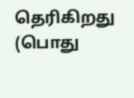தெரிகிறது (பொது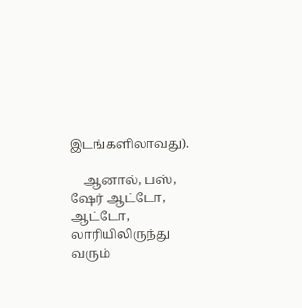இடங்களிலாவது).

    ஆனால், பஸ், ஷேர் ஆட்டோ, ஆட்டோ, லாரியிலிருந்து வரும்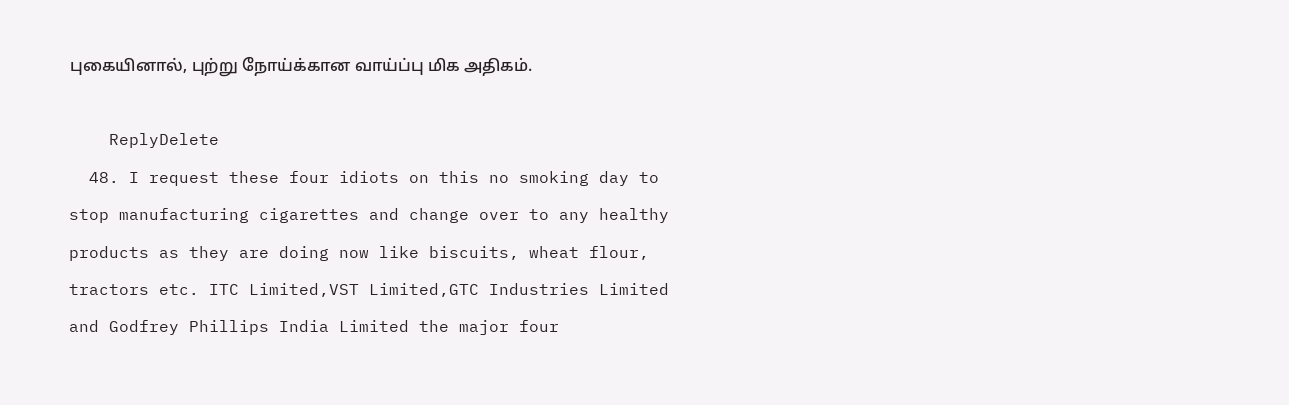புகையினால், புற்று நோய்க்கான வாய்ப்பு மிக அதிகம்.

    ReplyDelete
  48. I request these four idiots on this no smoking day to stop manufacturing cigarettes and change over to any healthy products as they are doing now like biscuits, wheat flour, tractors etc. ITC Limited,VST Limited,GTC Industries Limited and Godfrey Phillips India Limited the major four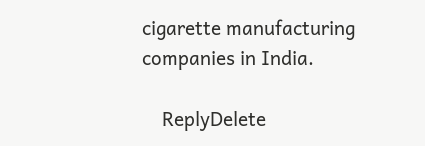cigarette manufacturing companies in India.

    ReplyDelete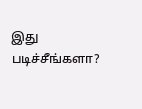இது படிச்சீங்களா?